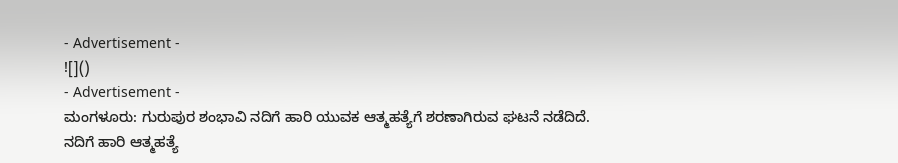- Advertisement -
![]()
- Advertisement -
ಮಂಗಳೂರು: ಗುರುಪುರ ಶಂಭಾವಿ ನದಿಗೆ ಹಾರಿ ಯುವಕ ಆತ್ಮಹತ್ಯೆಗೆ ಶರಣಾಗಿರುವ ಘಟನೆ ನಡೆದಿದೆ.
ನದಿಗೆ ಹಾರಿ ಆತ್ಮಹತ್ಯೆ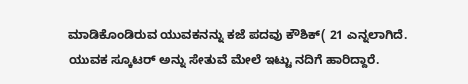ಮಾಡಿಕೊಂಡಿರುವ ಯುವಕನನ್ನು ಕಜೆ ಪದವು ಕೌಶಿಕ್( 21 ಎನ್ನಲಾಗಿದೆ.
ಯುವಕ ಸ್ಕೂಟರ್ ಅನ್ನು ಸೇತುವೆ ಮೇಲೆ ಇಟ್ಟು ನದಿಗೆ ಹಾರಿದ್ದಾರೆ.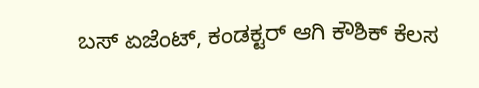ಬಸ್ ಏಜೆಂಟ್, ಕಂಡಕ್ಟರ್ ಆಗಿ ಕೌಶಿಕ್ ಕೆಲಸ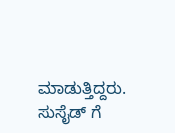ಮಾಡುತ್ತಿದ್ದರು. ಸುಸೈಡ್ ಗೆ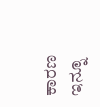ಕಾರಣ ಇನ್ನೂ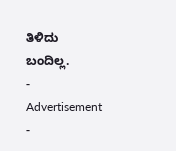ತಿಳಿದು ಬಂದಿಲ್ಲ.
- Advertisement -